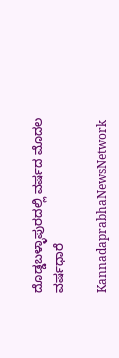ದೊಡ್ಡಬಳ್ಳಾಪುರದಲ್ಲಿ ವರ್ಷದ ಮೊದಲ ವರ್ಷಧಾರೆ

KannadaprabhaNewsNetwork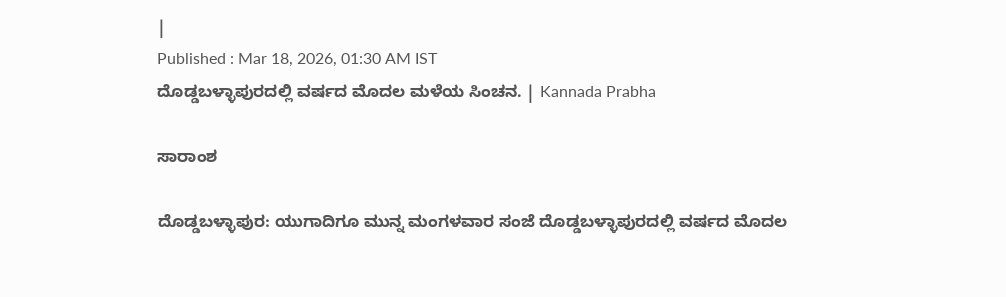|
Published : Mar 18, 2026, 01:30 AM IST
ದೊಡ್ಡಬಳ್ಳಾಪುರದಲ್ಲಿ ವರ್ಷದ ಮೊದಲ ಮಳೆಯ ಸಿಂಚನ. | Kannada Prabha

ಸಾರಾಂಶ

ದೊಡ್ಡಬಳ್ಳಾಪುರ: ಯುಗಾದಿಗೂ ಮುನ್ನ ಮಂಗಳವಾರ ಸಂಜೆ ದೊಡ್ಡಬಳ್ಳಾಪುರದಲ್ಲಿ ವರ್ಷದ ಮೊದಲ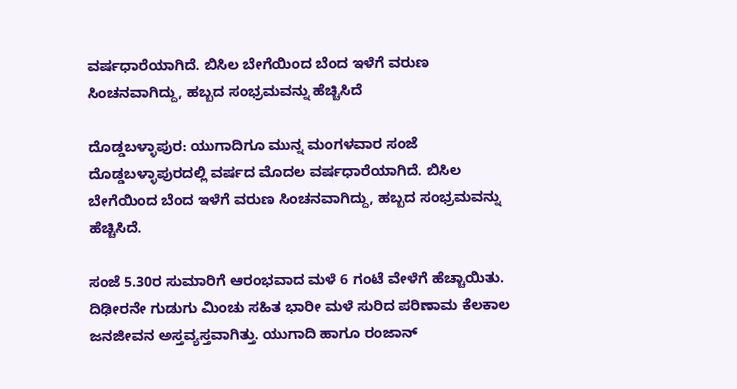ವರ್ಷಧಾರೆಯಾಗಿದೆ. ಬಿಸಿಲ ಬೇಗೆಯಿಂದ ಬೆಂದ ಇಳೆಗೆ ವರುಣ ಸಿಂಚನವಾಗಿದ್ದು, ಹಬ್ಬದ ಸಂಭ್ರಮವನ್ನು ಹೆಚ್ಚಿಸಿದೆ

ದೊಡ್ಡಬಳ್ಳಾಪುರ: ಯುಗಾದಿಗೂ ಮುನ್ನ ಮಂಗಳವಾರ ಸಂಜೆ ದೊಡ್ಡಬಳ್ಳಾಪುರದಲ್ಲಿ ವರ್ಷದ ಮೊದಲ ವರ್ಷಧಾರೆಯಾಗಿದೆ. ಬಿಸಿಲ ಬೇಗೆಯಿಂದ ಬೆಂದ ಇಳೆಗೆ ವರುಣ ಸಿಂಚನವಾಗಿದ್ದು, ಹಬ್ಬದ ಸಂಭ್ರಮವನ್ನು ಹೆಚ್ಚಿಸಿದೆ.

ಸಂಜೆ 5.30ರ ಸುಮಾರಿಗೆ ಆರಂಭವಾದ ಮಳೆ 6 ಗಂಟೆ ವೇಳೆಗೆ ಹೆಚ್ಚಾಯಿತು. ದಿಢೀರನೇ ಗುಡುಗು ಮಿಂಚು ಸಹಿತ ಭಾರೀ ಮಳೆ ಸುರಿದ ಪರಿಣಾಮ ಕೆಲಕಾಲ ಜನಜೀವನ ಅಸ್ತವ್ಯಸ್ತವಾಗಿತ್ತು. ಯುಗಾದಿ ಹಾಗೂ ರಂಜಾನ್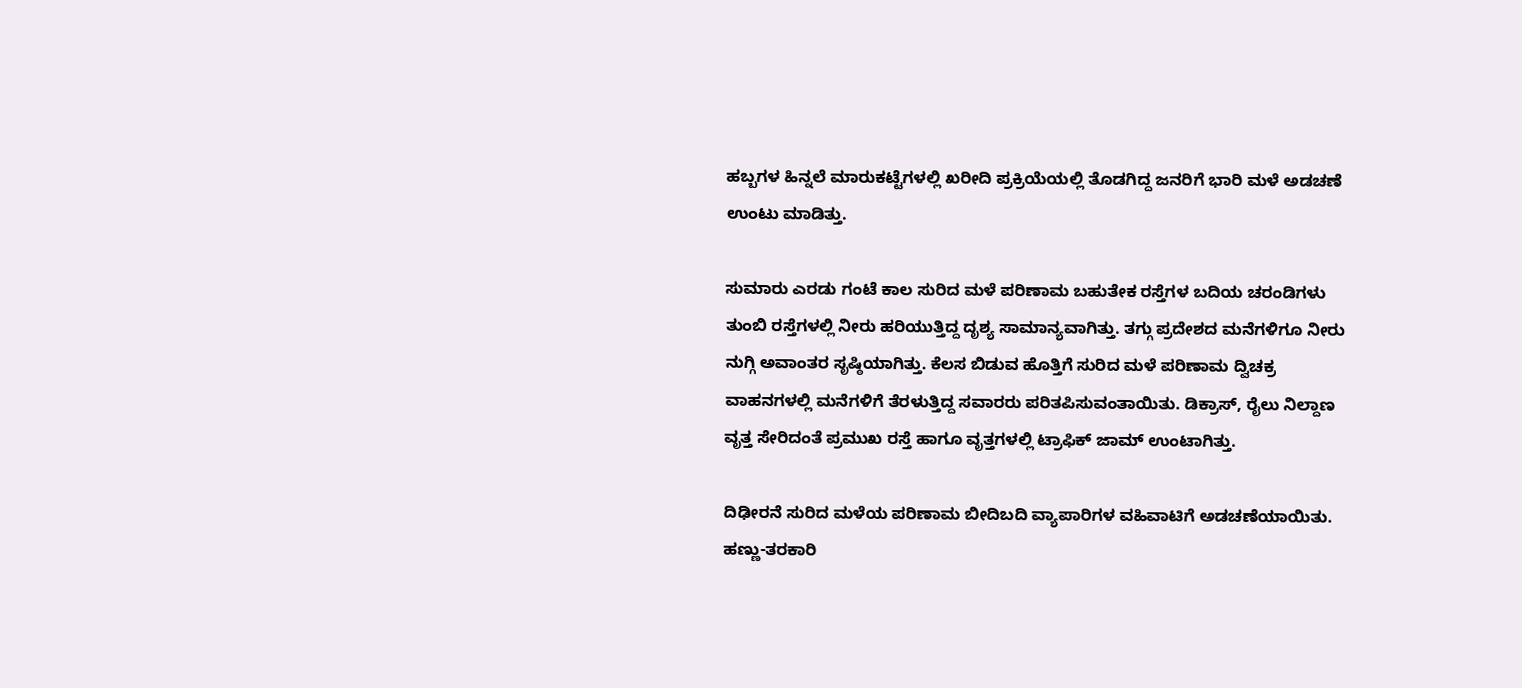ಹಬ್ಬಗಳ ಹಿನ್ನಲೆ ಮಾರುಕಟ್ಟೆಗಳಲ್ಲಿ ಖರೀದಿ ಪ್ರಕ್ರಿಯೆಯಲ್ಲಿ ತೊಡಗಿದ್ದ ಜನರಿಗೆ ಭಾರಿ ಮಳೆ ಅಡಚಣೆ ಉಂಟು ಮಾಡಿತ್ತು.

ಸುಮಾರು ಎರಡು ಗಂಟೆ ಕಾಲ ಸುರಿದ ಮಳೆ ಪರಿಣಾಮ ಬಹುತೇಕ ರಸ್ತೆಗಳ ಬದಿಯ ಚರಂಡಿಗಳು ತುಂಬಿ ರಸ್ತೆಗಳಲ್ಲಿ ನೀರು ಹರಿಯುತ್ತಿದ್ದ ದೃಶ್ಯ ಸಾಮಾನ್ಯವಾಗಿತ್ತು. ತಗ್ಗು ಪ್ರದೇಶದ ಮನೆಗಳಿಗೂ ನೀರು ನುಗ್ಗಿ ಅವಾಂತರ ಸೃಷ್ಠಿಯಾಗಿತ್ತು. ಕೆಲಸ ಬಿಡುವ ಹೊತ್ತಿಗೆ ಸುರಿದ ಮಳೆ ಪರಿಣಾಮ ದ್ವಿಚಕ್ರ ವಾಹನಗಳಲ್ಲಿ ಮನೆಗಳಿಗೆ ತೆರಳುತ್ತಿದ್ದ ಸವಾರರು ಪರಿತಪಿಸುವಂತಾಯಿತು. ಡಿಕ್ರಾಸ್, ರೈಲು ನಿಲ್ದಾಣ ವೃತ್ತ ಸೇರಿದಂತೆ ಪ್ರಮುಖ ರಸ್ತೆ ಹಾಗೂ ವೃತ್ತಗಳಲ್ಲಿ ಟ್ರಾಫಿಕ್‌ ಜಾಮ್‌ ಉಂಟಾಗಿತ್ತು.

ದಿಢೀರನೆ ಸುರಿದ ಮಳೆಯ ಪರಿಣಾಮ ಬೀದಿಬದಿ ವ್ಯಾಪಾರಿಗಳ ವಹಿವಾಟಿಗೆ ಅಡಚಣೆಯಾಯಿತು. ಹಣ್ಣು-ತರಕಾರಿ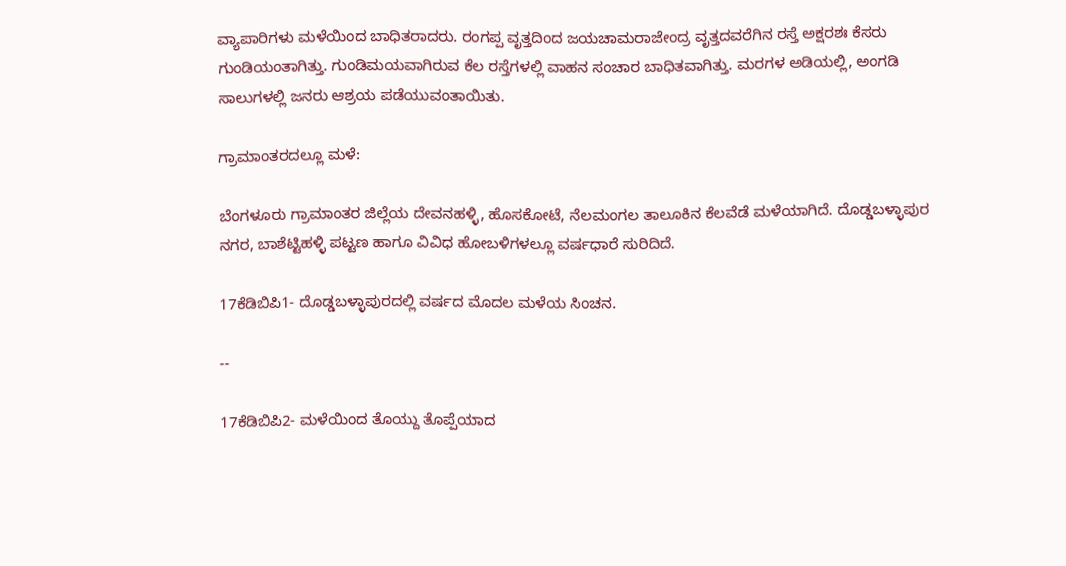ವ್ಯಾಪಾರಿಗಳು ಮಳೆಯಿಂದ ಬಾಧಿತರಾದರು. ರಂಗಪ್ಪ ವೃತ್ತದಿಂದ ಜಯಚಾಮರಾಜೇಂದ್ರ ವೃತ್ತದವರೆಗಿನ ರಸ್ತೆ ಅಕ್ಷರಶಃ ಕೆಸರು ಗುಂಡಿಯಂತಾಗಿತ್ತು. ಗುಂಡಿಮಯವಾಗಿರುವ ಕೆಲ ರಸ್ತೆಗಳಲ್ಲಿ ವಾಹನ ಸಂಚಾರ ಬಾಧಿತವಾಗಿತ್ತು. ಮರಗಳ ಅಡಿಯಲ್ಲಿ, ಅಂಗಡಿ ಸಾಲುಗಳಲ್ಲಿ ಜನರು ಆಶ್ರಯ ಪಡೆಯುವಂತಾಯಿತು.

ಗ್ರಾಮಾಂತರದಲ್ಲೂ ಮಳೆ:

ಬೆಂಗಳೂರು ಗ್ರಾಮಾಂತರ ಜಿಲ್ಲೆಯ ದೇವನಹಳ್ಳಿ, ಹೊಸಕೋಟೆ, ನೆಲಮಂಗಲ ತಾಲೂಕಿನ ಕೆಲವೆಡೆ ಮಳೆಯಾಗಿದೆ. ದೊಡ್ಡಬಳ್ಳಾಪುರ ನಗರ, ಬಾಶೆಟ್ಟಿಹಳ್ಳಿ ಪಟ್ಟಣ ಹಾಗೂ ವಿವಿಧ ಹೋಬಳಿಗಳಲ್ಲೂ ವರ್ಷಧಾರೆ ಸುರಿದಿದೆ.

17ಕೆಡಿಬಿಪಿ1- ದೊಡ್ಡಬಳ್ಳಾಪುರದಲ್ಲಿ ವರ್ಷದ ಮೊದಲ ಮಳೆಯ ಸಿಂಚನ.

--

17ಕೆಡಿಬಿಪಿ2- ಮಳೆಯಿಂದ ತೊಯ್ದು ತೊಪ್ಪೆಯಾದ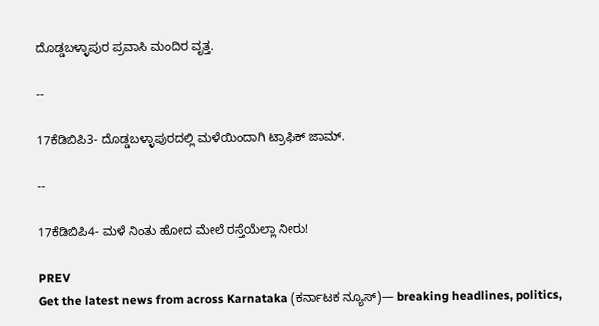ದೊಡ್ಡಬಳ್ಳಾಪುರ ಪ್ರವಾಸಿ ಮಂದಿರ ವೃತ್ತ.

--

17ಕೆಡಿಬಿಪಿ3- ದೊಡ್ಡಬಳ್ಳಾಪುರದಲ್ಲಿ ಮಳೆಯಿಂದಾಗಿ ಟ್ರಾಫಿಕ್‌ ಜಾಮ್.

--

17ಕೆಡಿಬಿಪಿ4- ಮಳೆ ನಿಂತು ಹೋದ ಮೇಲೆ ರಸ್ತೆಯೆಲ್ಲಾ ನೀರು!

PREV
Get the latest news from across Karnataka (ಕರ್ನಾಟಕ ನ್ಯೂಸ್)— breaking headlines, politics,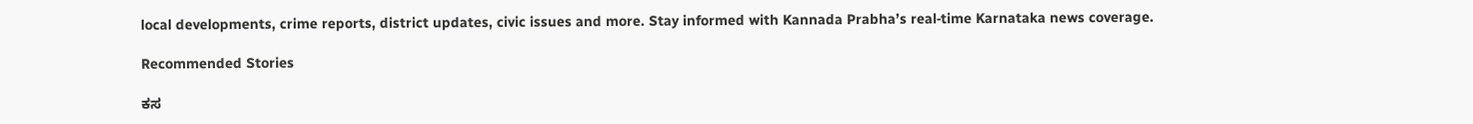local developments, crime reports, district updates, civic issues and more. Stay informed with Kannada Prabha’s real‑time Karnataka news coverage.

Recommended Stories

ಕಸ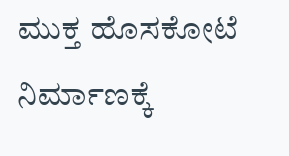ಮುಕ್ತ ಹೊಸಕೋಟೆ ನಿರ್ಮಾಣಕ್ಕೆ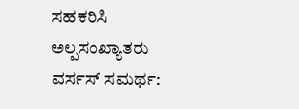ಸಹಕರಿಸಿ
ಅಲ್ಪಸಂಖ್ಯಾತರು ವರ್ಸಸ್‌ ಸಮರ್ಥ: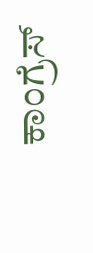ಕಾಂಗ್ರೆಸ್‌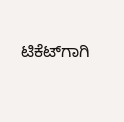ಟಿಕೆಟ್‌ಗಾಗಿ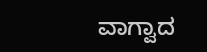ವಾಗ್ವಾದ